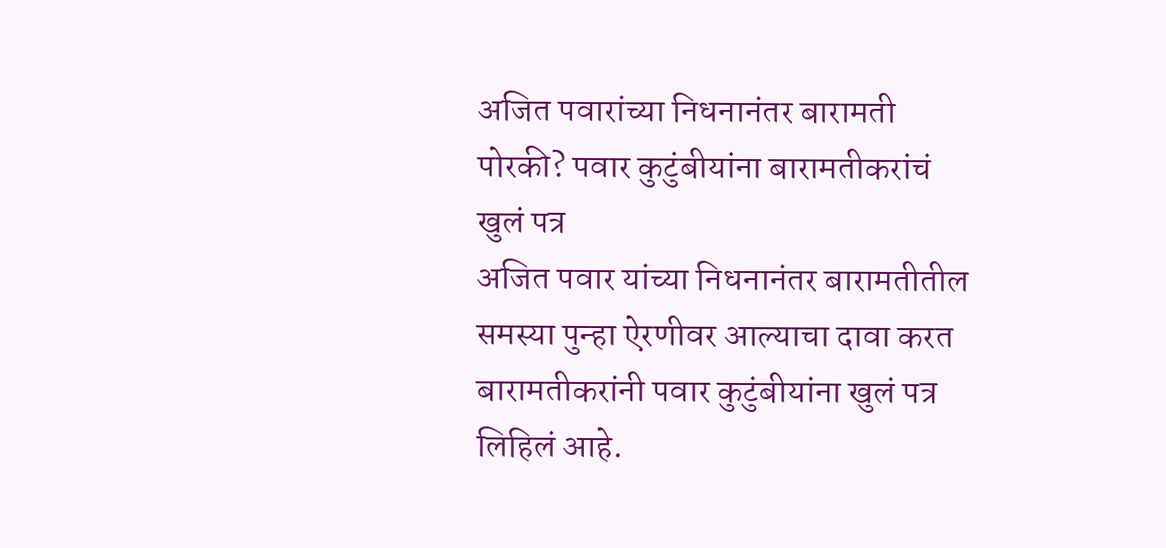अजित पवारांच्या निधनानंतर बारामती पोरकी? पवार कुटुंबीयांना बारामतीकरांचं खुलं पत्र
अजित पवार यांच्या निधनानंतर बारामतीतील समस्या पुन्हा ऐरणीवर आल्याचा दावा करत बारामतीकरांनी पवार कुटुंबीयांना खुलं पत्र लिहिलं आहे.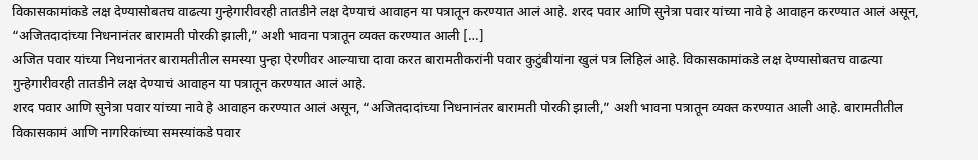विकासकामांकडे लक्ष देण्यासोबतच वाढत्या गुन्हेगारीवरही तातडीने लक्ष देण्याचं आवाहन या पत्रातून करण्यात आलं आहे. शरद पवार आणि सुनेत्रा पवार यांच्या नावे हे आवाहन करण्यात आलं असून, “अजितदादांच्या निधनानंतर बारामती पोरकी झाली,” अशी भावना पत्रातून व्यक्त करण्यात आली […]
अजित पवार यांच्या निधनानंतर बारामतीतील समस्या पुन्हा ऐरणीवर आल्याचा दावा करत बारामतीकरांनी पवार कुटुंबीयांना खुलं पत्र लिहिलं आहे. विकासकामांकडे लक्ष देण्यासोबतच वाढत्या गुन्हेगारीवरही तातडीने लक्ष देण्याचं आवाहन या पत्रातून करण्यात आलं आहे.
शरद पवार आणि सुनेत्रा पवार यांच्या नावे हे आवाहन करण्यात आलं असून, “अजितदादांच्या निधनानंतर बारामती पोरकी झाली,” अशी भावना पत्रातून व्यक्त करण्यात आली आहे. बारामतीतील विकासकामं आणि नागरिकांच्या समस्यांकडे पवार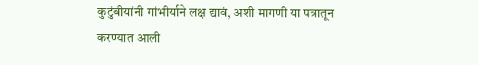कुटुंबीयांनी गांभीर्याने लक्ष द्यावं, अशी मागणी या पत्रातून करण्यात आली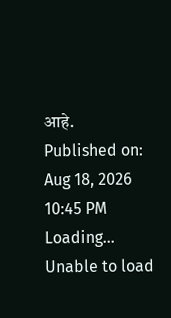आहे.
Published on: Aug 18, 2026 10:45 PM
Loading...
Unable to load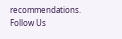recommendations.
Follow Us